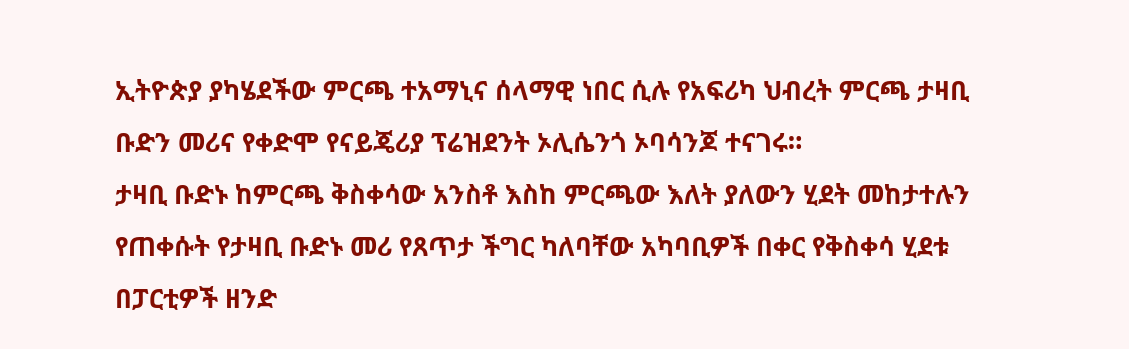ኢትዮጵያ ያካሄደችው ምርጫ ተአማኒና ሰላማዊ ነበር ሲሉ የአፍሪካ ህብረት ምርጫ ታዛቢ ቡድን መሪና የቀድሞ የናይጄሪያ ፕሬዝደንት ኦሊሴንጎ ኦባሳንጆ ተናገሩ።
ታዛቢ ቡድኑ ከምርጫ ቅስቀሳው አንስቶ እስከ ምርጫው እለት ያለውን ሂደት መከታተሉን የጠቀሱት የታዛቢ ቡድኑ መሪ የጸጥታ ችግር ካለባቸው አካባቢዎች በቀር የቅስቀሳ ሂደቱ በፓርቲዎች ዘንድ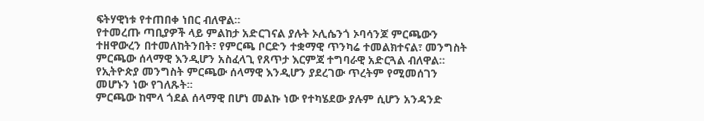ፍትሃዊነቱ የተጠበቀ ነበር ብለዋል።
የተመረጡ ጣቢያዎች ላይ ምልከታ አድርገናል ያሉት ኦሊሴንጎ ኦባሳንጆ ምርጫውን ተዘዋውረን በተመለከትንበት፣ የምርጫ ቦርድን ተቋማዊ ጥንካሬ ተመልክተናል፣ መንግስት ምርጫው ሰላማዊ እንዲሆን አስፈላጊ የጸጥታ እርምጃ ተግባራዊ አድርጓል ብለዋል።
የኢትዮጵያ መንግስት ምርጫው ሰላማዊ እንዲሆን ያደረገው ጥረትም የሚመሰገን መሆኑን ነው የገለጹት፡፡
ምርጫው ከሞላ ጎደል ሰላማዊ በሆነ መልኩ ነው የተካሄደው ያሉም ሲሆን አንዳንድ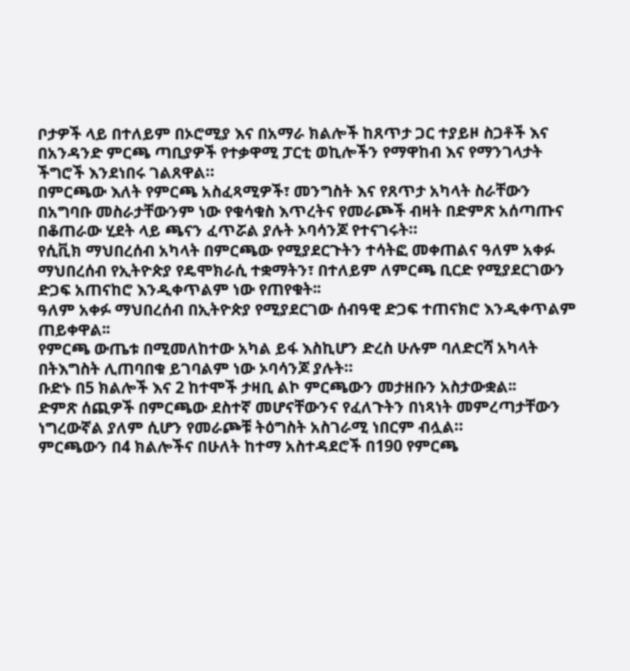ቦታዎች ላይ በተለይም በኦሮሚያ እና በአማራ ክልሎች ከጸጥታ ጋር ተያይዞ ስጋቶች እና በአንዳንድ ምርጫ ጣቢያዎች የተቃዋሚ ፓርቲ ወኪሎችን የማዋከብ እና የማንገላታት ችግሮች እንደነበሩ ገልጸዋል።
በምርጫው እለት የምርጫ አስፈጻሚዎች፣ መንግስት እና የጸጥታ አካላት ስራቸውን በአግባቡ መስራታቸውንም ነው የቁሳቁስ እጥረትና የመራጮች ብዛት በድምጽ አሰጣጡና በቆጠራው ሂደት ላይ ጫናን ፈጥሯል ያሉት ኦባሳንጆ የተናገሩት።
የሲቪክ ማህበረሰብ አካላት በምርጫው የሚያደርጉትን ተሳትፎ መቀጠልና ዓለም አቀፉ ማህበረሰብ የኢትዮጵያ የዴሞክራሲ ተቋማትን፣ በተለይም ለምርጫ ቢርድ የሚያደርገውን ድጋፍ አጠናከሮ እንዲቀጥልም ነው የጠየቁት፡፡
ዓለም አቀፉ ማህበረሰብ በኢትዮጵያ የሚያደርገው ሰብዓዊ ድጋፍ ተጠናክሮ እንዲቀጥልም ጠይቀዋል፡፡
የምርጫ ውጤቱ በሚመለከተው አካል ይፋ እስኪሆን ድረስ ሁሉም ባለድርሻ አካላት በትእግስት ሊጠባበቁ ይገባልም ነው ኦባሳንጆ ያሉት።
ቡድኑ በ5 ክልሎች እና 2 ከተሞች ታዛቢ ልኮ ምርጫውን መታዘቡን አስታውቋል፡፡
ድምጽ ሰጪዎች በምርጫው ደስተኛ መሆናቸውንና የፈለጉትን በነጻነት መምረጣታቸውን ነግረውኛል ያለም ሲሆን የመራጮቹ ትዕግስት አስገራሚ ነበርም ብሏል።
ምርጫውን በ4 ክልሎችና በሁለት ከተማ አስተዳደሮች በ190 የምርጫ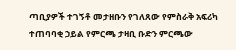ጣቢያዎች ተገኝቶ መታዘቡን የገለጸው የምስራቅ አፍሪካ ተጠባባቂ ኃይል የምርጫ ታዛቢ ቡድን ምርጫው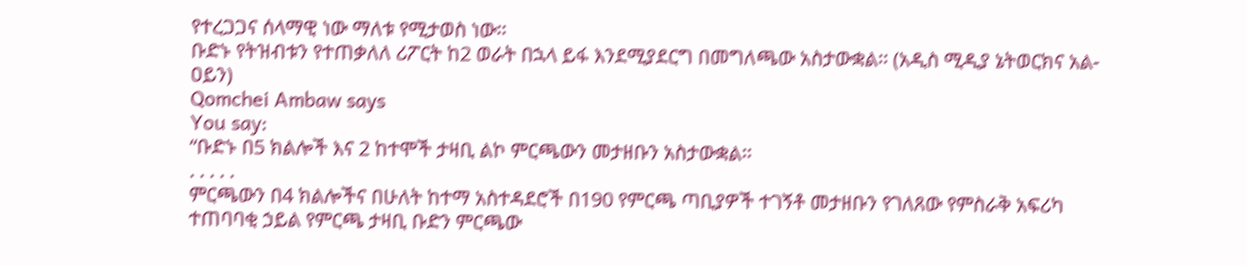የተረጋጋና ሰላማዊ ነው ማለቱ የሚታወስ ነው፡፡
ቡድኑ የትዝብቱን የተጠቃለለ ሪፖርት ከ2 ወራት በኋላ ይፋ እንደሚያደርግ በመግለጫው አስታውቋል፡፡ (አዲስ ሚዲያ ኔትወርክና አል-ዐይን)
Qomchei Ambaw says
You say:
“ቡድኑ በ5 ክልሎች እና 2 ከተሞች ታዛቢ ልኮ ምርጫውን መታዘቡን አስታውቋል፡፡
. . . . .
ምርጫውን በ4 ክልሎችና በሁለት ከተማ አስተዳደሮች በ190 የምርጫ ጣቢያዎች ተገኝቶ መታዘቡን የገለጸው የምስራቅ አፍሪካ ተጠባባቂ ኃይል የምርጫ ታዛቢ ቡድን ምርጫው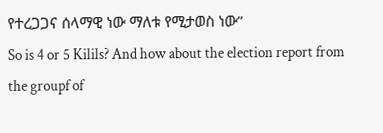የተረጋጋና ሰላማዊ ነው ማለቱ የሚታወስ ነው”
So is 4 or 5 Kilils? And how about the election report from the groupf of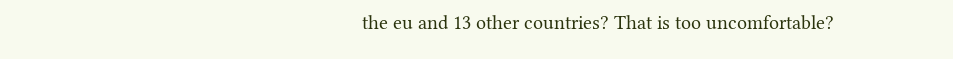the eu and 13 other countries? That is too uncomfortable?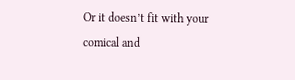Or it doesn’t fit with your comical and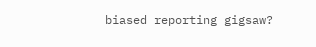biased reporting gigsaw?